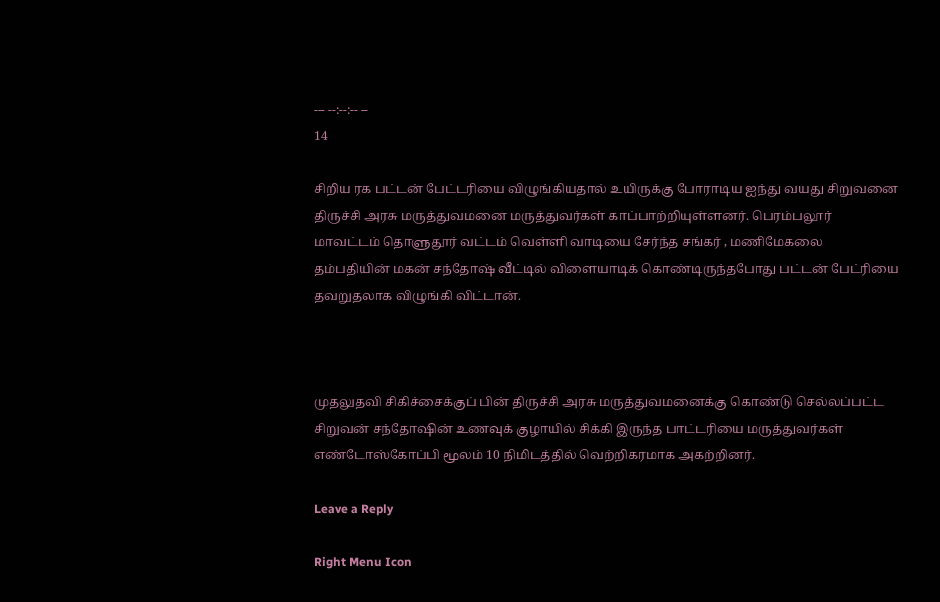--- --:--:-- --
14

சிறிய ரக பட்டன் பேட்டரியை விழுங்கியதால் உயிருக்கு போராடிய ஐந்து வயது சிறுவனை திருச்சி அரசு மருத்துவமனை மருத்துவர்கள் காப்பாற்றியுள்ளனர். பெரம்பலூர் மாவட்டம் தொளுதூர் வட்டம் வெள்ளி வாடியை சேர்ந்த சங்கர் , மணிமேகலை தம்பதியின் மகன் சந்தோஷ் வீட்டில் விளையாடிக் கொண்டிருந்தபோது பட்டன் பேட்ரியை தவறுதலாக விழுங்கி விட்டான்.



முதலுதவி சிகிச்சைக்குப் பின் திருச்சி அரசு மருத்துவமனைக்கு கொண்டு செல்லப்பட்ட சிறுவன் சந்தோஷின் உணவுக் குழாயில் சிக்கி இருந்த பாட்டரியை மருத்துவர்கள் எண்டோஸ்கோப்பி மூலம் 10 நிமிடத்தில் வெற்றிகரமாக அகற்றினர்.

Leave a Reply

Right Menu Icon